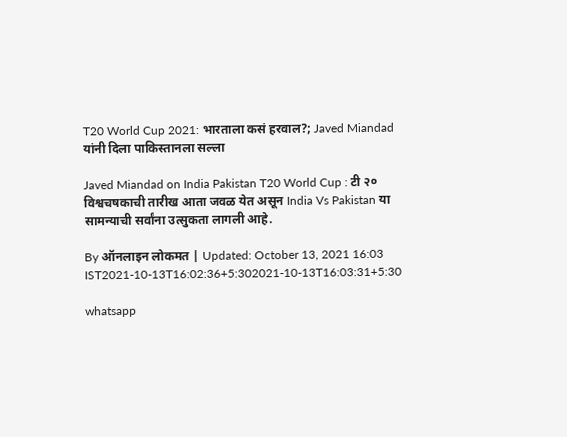T20 World Cup 2021: भारताला कसं हरवाल?; Javed Miandad यांनी दिला पाकिस्तानला सल्ला

Javed Miandad on India Pakistan T20 World Cup : टी २० विश्वचषकाची तारीख आता जवळ येत असून India Vs Pakistan या सामन्याची सर्वांना उत्सुकता लागली आहे.

By ऑनलाइन लोकमत | Updated: October 13, 2021 16:03 IST2021-10-13T16:02:36+5:302021-10-13T16:03:31+5:30

whatsapp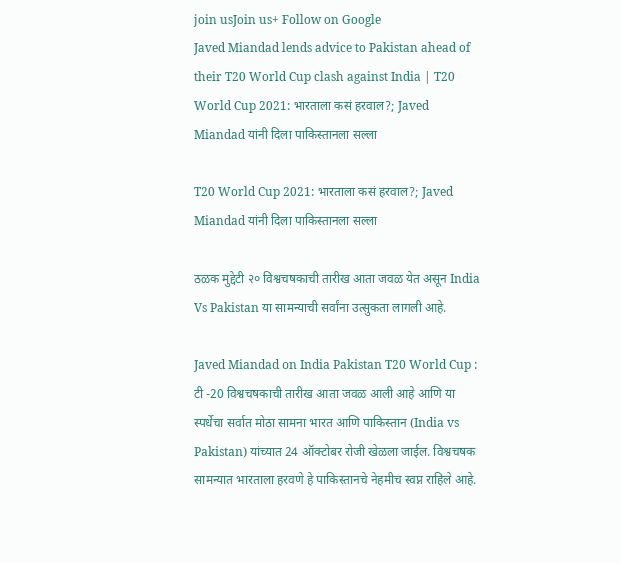join usJoin us+ Follow on Google
Javed Miandad lends advice to Pakistan ahead of their T20 World Cup clash against India | T20 World Cup 2021: भारताला कसं हरवाल?; Javed Miandad यांनी दिला पाकिस्तानला सल्ला

T20 World Cup 2021: भारताला कसं हरवाल?; Javed Miandad यांनी दिला पाकिस्तानला सल्ला

ठळक मुद्देटी २० विश्वचषकाची तारीख आता जवळ येत असून India Vs Pakistan या सामन्याची सर्वांना उत्सुकता लागली आहे.

Javed Miandad on India Pakistan T20 World Cup : टी -20 विश्वचषकाची तारीख आता जवळ आली आहे आणि या स्पर्धेचा सर्वात मोठा सामना भारत आणि पाकिस्तान (India vs Pakistan) यांच्यात 24 ऑक्टोबर रोजी खेळला जाईल. विश्वचषक सामन्यात भारताला हरवणे हे पाकिस्तानचे नेहमीच स्वप्न राहिले आहे.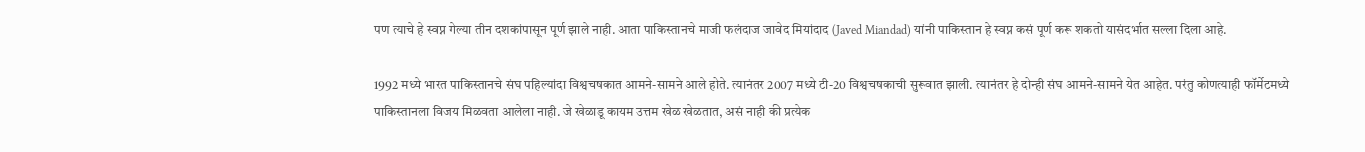पण त्याचे हे स्वप्न गेल्या तीन दशकांपासून पूर्ण झाले नाही. आता पाकिस्तानचे माजी फलंदाज जावेद मियांदाद (Javed Miandad) यांनी पाकिस्तान हे स्वप्न कसं पूर्ण करू शकतो यासंदर्भात सल्ला दिला आहे.

1992 मध्ये भारत पाकिस्तानचे संघ पहिल्यांदा विश्वचषकात आमने-सामने आले होते. त्यानंतर 2007 मध्ये टी-20 विश्वचषकाची सुरूवात झाली. त्यानंतर हे दोन्ही संघ आमने-सामने येत आहेत. परंतु कोणत्याही फॉर्मेटमध्ये पाकिस्तानला विजय मिळवता आलेला नाही. जे खेळाडू कायम उत्तम खेळ खेळतात, असं नाही की प्रत्येक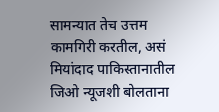सामन्यात तेच उत्तम कामगिरी करतील, असं मियांदाद पाकिस्तानातील जिओ न्यूजशी बोलताना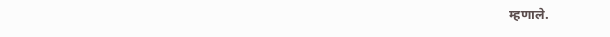म्हणाले.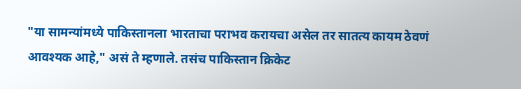"या सामन्यांमध्ये पाकिस्तानला भारताचा पराभव करायचा असेल तर सातत्य कायम ठेवणं आवश्यक आहे," असं ते म्हणाले. तसंच पाकिस्तान क्रिकेट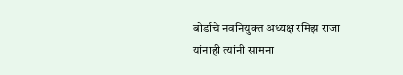बोर्डाचे नवनियुक्त अध्यक्ष रमिझ राजा यांनाही त्यांनी सामना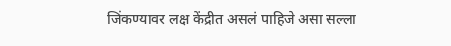जिंकण्यावर लक्ष केंद्रीत असलं पाहिजे असा सल्ला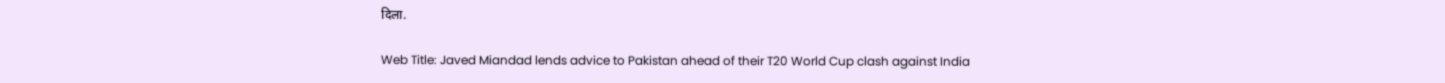दिला.

Web Title: Javed Miandad lends advice to Pakistan ahead of their T20 World Cup clash against India